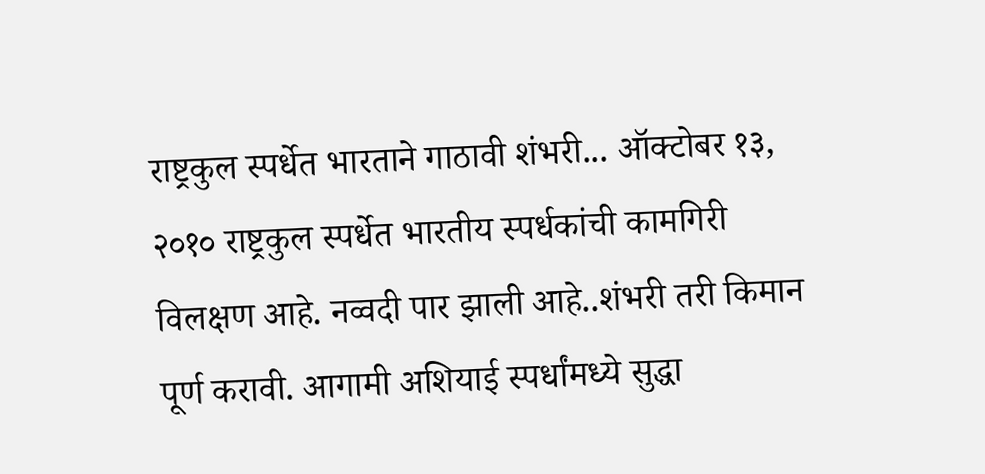राष्ट्रकुल स्पर्धेत भारताने गाठावी शंभरी... ऑक्टोबर १३, २०१० राष्ट्रकुल स्पर्धेत भारतीय स्पर्धकांची कामगिरी विलक्षण आहे. नव्वदी पार झाली आहे..शंभरी तरी किमान पूर्ण करावी. आगामी अशियाई स्पर्धांमध्ये सुद्धा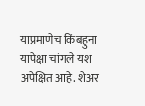याप्रमाणेच किंबहुना यापेक्षा चांगले यश अपेक्षित आहे. शेअर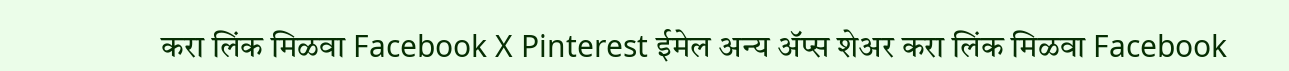करा लिंक मिळवा Facebook X Pinterest ईमेल अन्य ॲप्स शेअर करा लिंक मिळवा Facebook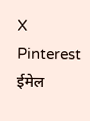X Pinterest ईमेल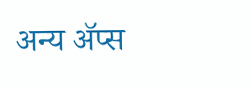अन्य ॲप्स